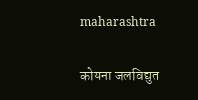maharashtra

कोयना जलविद्युत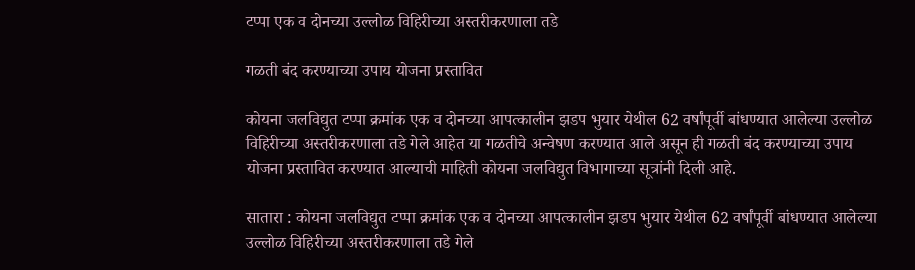टप्पा एक व दोनच्या उल्लोळ विहिरीच्या अस्तरीकरणाला तडे

गळती बंद करण्याच्या उपाय योजना प्रस्तावित

कोयना जलविद्युत टप्पा क्रमांक एक व दोनच्या आपत्कालीन झडप भुयार येथील 62 वर्षांपूर्वी बांधण्यात आलेल्या उल्लोळ विहिरीच्या अस्तरीकरणाला तडे गेले आहेत या गळतीचे अन्वेषण करण्यात आले असून ही गळती बंद करण्याच्या उपाय योजना प्रस्तावित करण्यात आल्याची माहिती कोयना जलविद्युत विभागाच्या सूत्रांनी दिली आहे.

सातारा : कोयना जलविद्युत टप्पा क्रमांक एक व दोनच्या आपत्कालीन झडप भुयार येथील 62 वर्षांपूर्वी बांधण्यात आलेल्या उल्लोळ विहिरीच्या अस्तरीकरणाला तडे गेले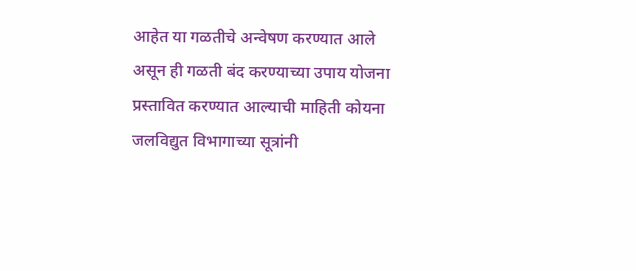आहेत या गळतीचे अन्वेषण करण्यात आले असून ही गळती बंद करण्याच्या उपाय योजना प्रस्तावित करण्यात आल्याची माहिती कोयना जलविद्युत विभागाच्या सूत्रांनी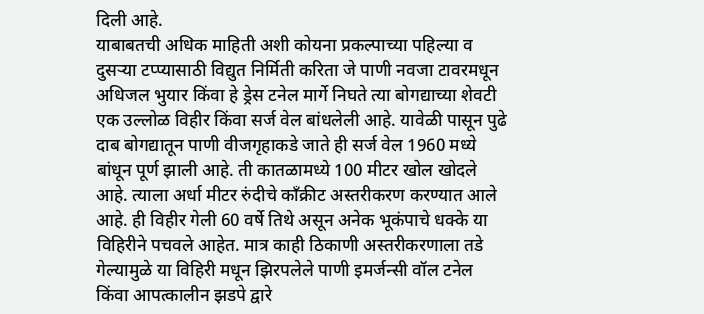दिली आहे.
याबाबतची अधिक माहिती अशी कोयना प्रकल्पाच्या पहिल्या व दुसऱ्या टप्प्यासाठी विद्युत निर्मिती करिता जे पाणी नवजा टावरमधून अधिजल भुयार किंवा हे ड्रेस टनेल मार्गे निघते त्या बोगद्याच्या शेवटी एक उल्लोळ विहीर किंवा सर्ज वेल बांधलेली आहे. यावेळी पासून पुढे दाब बोगद्यातून पाणी वीजगृहाकडे जाते ही सर्ज वेल 1960 मध्ये बांधून पूर्ण झाली आहे. ती कातळामध्ये 100 मीटर खोल खोदले आहे. त्याला अर्धा मीटर रुंदीचे काँक्रीट अस्तरीकरण करण्यात आले आहे. ही विहीर गेली 60 वर्षे तिथे असून अनेक भूकंपाचे धक्के या विहिरीने पचवले आहेत. मात्र काही ठिकाणी अस्तरीकरणाला तडे गेल्यामुळे या विहिरी मधून झिरपलेले पाणी इमर्जन्सी वॉल टनेल किंवा आपत्कालीन झडपे द्वारे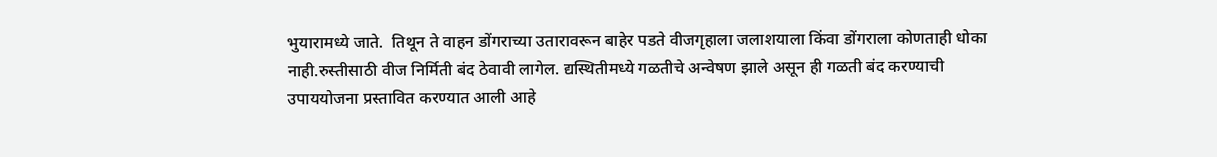भुयारामध्ये जाते.  तिथून ते वाहन डोंगराच्या उतारावरून बाहेर पडते वीजगृहाला जलाशयाला किंवा डोंगराला कोणताही धोका नाही.रुस्तीसाठी वीज निर्मिती बंद ठेवावी लागेल. द्यस्थितीमध्ये गळतीचे अन्वेषण झाले असून ही गळती बंद करण्याची उपाययोजना प्रस्तावित करण्यात आली आहे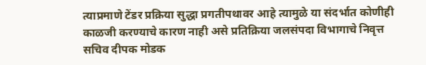त्याप्रमाणे टेंडर प्रक्रिया सुद्धा प्रगतीपथावर आहे त्यामुळे या संदर्भात कोणीही काळजी करण्याचे कारण नाही असे प्रतिक्रिया जलसंपदा विभागाचे निवृत्त सचिव दीपक मोडक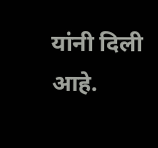यांनी दिली आहे.